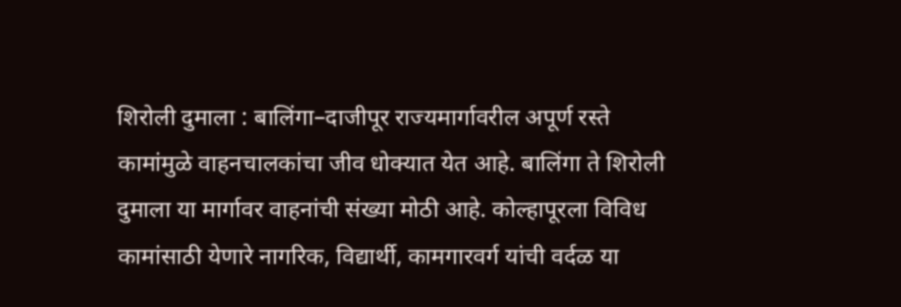शिरोली दुमाला : बालिंगा–दाजीपूर राज्यमार्गावरील अपूर्ण रस्ते कामांमुळे वाहनचालकांचा जीव धोक्यात येत आहे. बालिंगा ते शिरोली दुमाला या मार्गावर वाहनांची संख्या मोठी आहे. कोल्हापूरला विविध कामांसाठी येणारे नागरिक, विद्यार्थी, कामगारवर्ग यांची वर्दळ या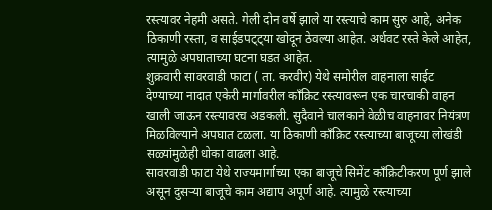रस्त्यावर नेहमी असते. गेली दोन वर्षे झाले या रस्त्याचे काम सुरु आहे, अनेक ठिकाणी रस्ता, व साईडपट्ट्या खोदून ठेवल्या आहेत. अर्धवट रस्ते केले आहेत, त्यामुळे अपघाताच्या घटना घडत आहेत.
शुक्रवारी सावरवाडी फाटा ( ता. करवीर) येथे समोरील वाहनाला साईट देण्याच्या नादात एकेरी मार्गावरील काँक्रिट रस्त्यावरून एक चारचाकी वाहन खाली जाऊन रस्त्यावरच अडकली. सुदैवाने चालकाने वेळीच वाहनावर नियंत्रण मिळविल्याने अपघात टळला. या ठिकाणी काँक्रिट रस्त्याच्या बाजूच्या लोखंडी सळ्यांमुळेही धोका वाढला आहे.
सावरवाडी फाटा येथे राज्यमार्गाच्या एका बाजूचे सिमेंट काँक्रिटीकरण पूर्ण झाले असून दुसऱ्या बाजूचे काम अद्याप अपूर्ण आहे. त्यामुळे रस्त्याच्या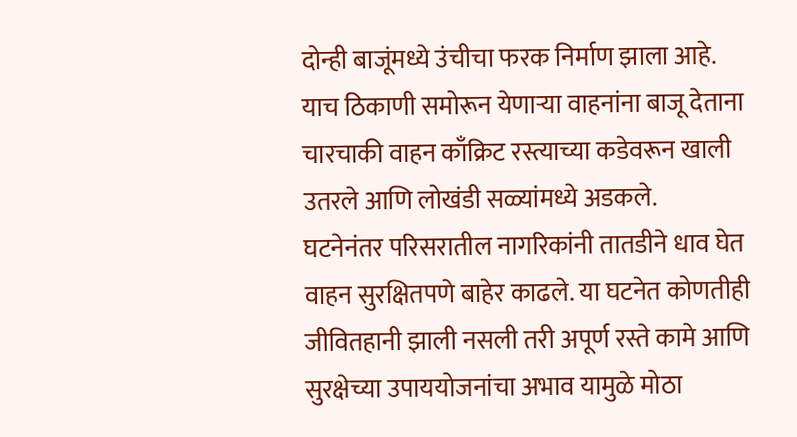दोन्ही बाजूंमध्ये उंचीचा फरक निर्माण झाला आहे. याच ठिकाणी समोरून येणाऱ्या वाहनांना बाजू देताना चारचाकी वाहन काँक्रिट रस्त्याच्या कडेवरून खाली उतरले आणि लोखंडी सळ्यांमध्ये अडकले.
घटनेनंतर परिसरातील नागरिकांनी तातडीने धाव घेत वाहन सुरक्षितपणे बाहेर काढले. या घटनेत कोणतीही जीवितहानी झाली नसली तरी अपूर्ण रस्ते कामे आणि सुरक्षेच्या उपाययोजनांचा अभाव यामुळे मोठा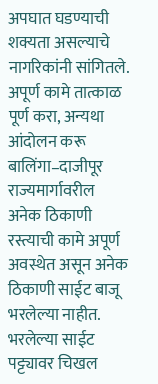अपघात घडण्याची शक्यता असल्याचे नागरिकांनी सांगितले.
अपूर्ण कामे तात्काळ पूर्ण करा, अन्यथा आंदोलन करू
बालिंगा–दाजीपूर राज्यमार्गावरील अनेक ठिकाणी रस्त्याची कामे अपूर्ण अवस्थेत असून अनेक ठिकाणी साईट बाजू भरलेल्या नाहीत. भरलेल्या साईट पट्ट्यावर चिखल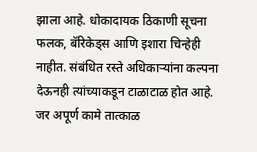झाला आहे. धोकादायक ठिकाणी सूचना फलक, बॅरिकेड्स आणि इशारा चिन्हेही नाहीत. संबंधित रस्ते अधिकाऱ्यांना कल्पना देऊनही त्यांच्याकडून टाळाटाळ होत आहे. जर अपूर्ण कामे तात्काळ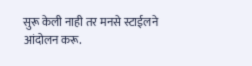सुरू केली नाही तर मनसे स्टाईलने आंदोलन करू.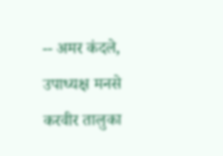-- अमर कंदले, उपाध्यक्ष मनसे करवीर तालुका